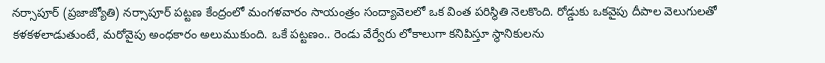నర్సాపూర్ (ప్రజాజ్యోతి) నర్సాపూర్ పట్టణ కేంద్రంలో మంగళవారం సాయంత్రం సంద్యావెలలో ఒక వింత పరిస్థితి నెలకొంది. రోడ్డుకు ఒకవైపు దీపాల వెలుగులతో కళకళలాడుతుంటే, మరోవైపు అంధకారం అలుముకుంది. ఒకే పట్టణం.. రెండు వేర్వేరు లోకాలుగా కనిపిస్తూ స్థానికులను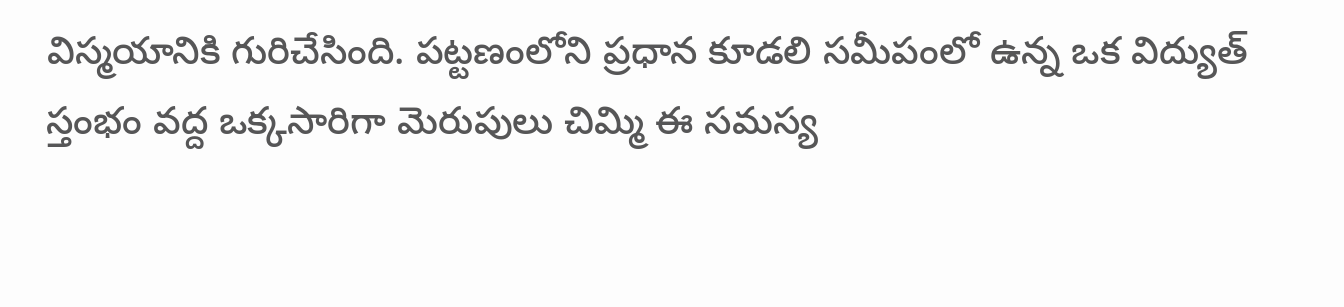విస్మయానికి గురిచేసింది. పట్టణంలోని ప్రధాన కూడలి సమీపంలో ఉన్న ఒక విద్యుత్ స్తంభం వద్ద ఒక్కసారిగా మెరుపులు చిమ్మి ఈ సమస్య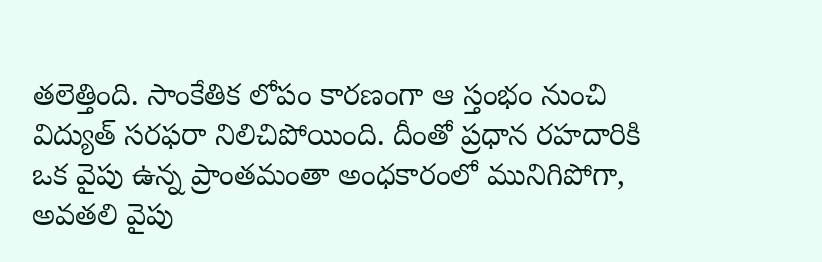తలెత్తింది. సాంకేతిక లోపం కారణంగా ఆ స్తంభం నుంచి విద్యుత్ సరఫరా నిలిచిపోయింది. దీంతో ప్రధాన రహదారికి ఒక వైపు ఉన్న ప్రాంతమంతా అంధకారంలో మునిగిపోగా, అవతలి వైపు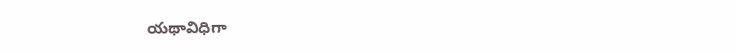యథావిధిగా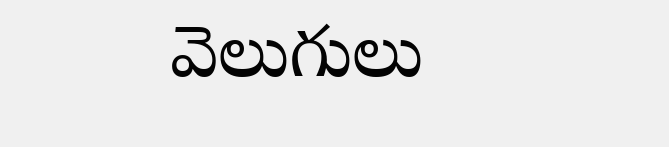వెలుగులు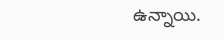ఉన్నాయి.